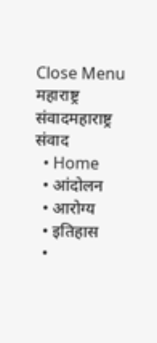Close Menu
महाराष्ट्र संवादमहाराष्ट्र संवाद
  • Home
  • आंदोलन
  • आरोग्य
  • इतिहास
  •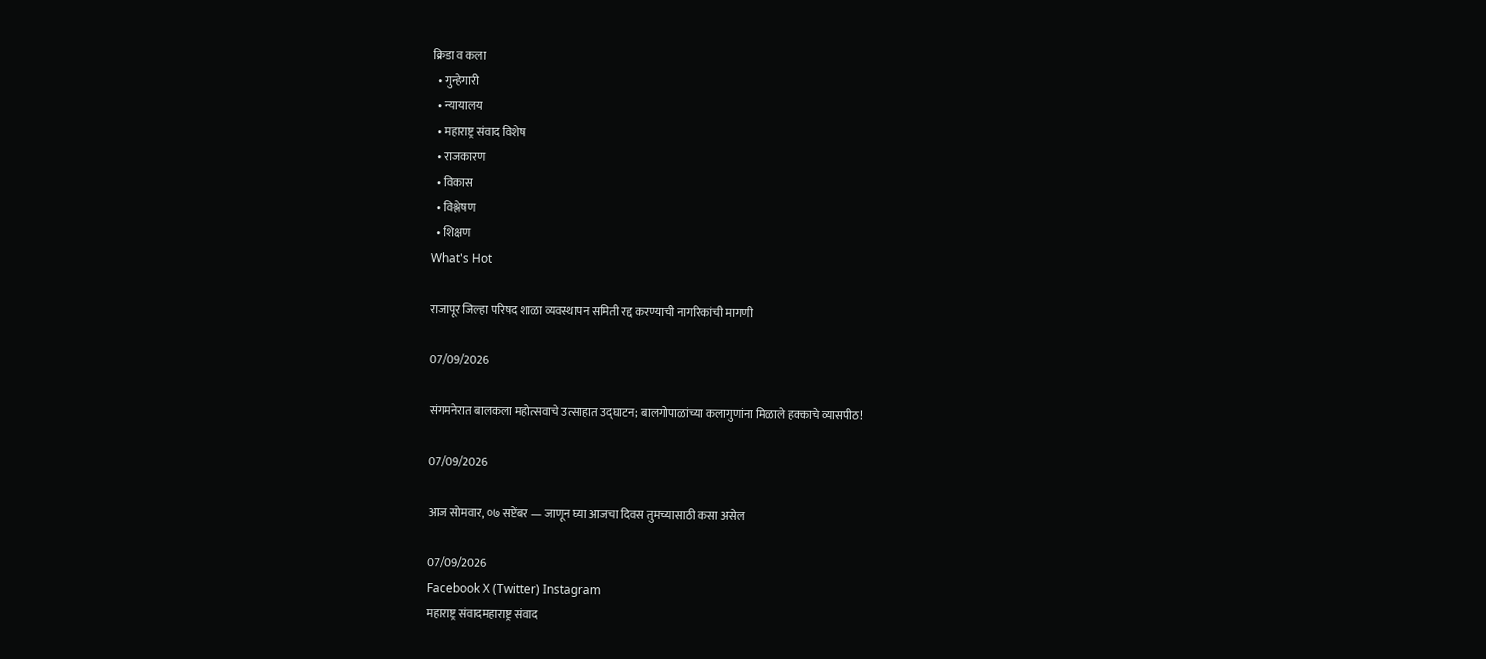क्रिडा व कला
  • गुन्हेगारी
  • न्यायालय
  • महाराष्ट्र संवाद विशेष
  • राजकारण
  • विकास
  • विश्लेषण
  • शिक्षण
What's Hot

राजापूर जिल्हा परिषद शाळा व्यवस्थापन समिती रद्द करण्याची नागरिकांची मागणी

07/09/2026

संगमनेरात बालकला महोत्सवाचे उत्साहात उद्घाटन; बालगोपाळांच्या कलागुणांना मिळाले हक्काचे व्यासपीठ!

07/09/2026

आज सोमवार, ०७ सप्टेंबर — जाणून घ्या आजचा दिवस तुमच्यासाठी कसा असेल

07/09/2026
Facebook X (Twitter) Instagram
महाराष्ट्र संवादमहाराष्ट्र संवाद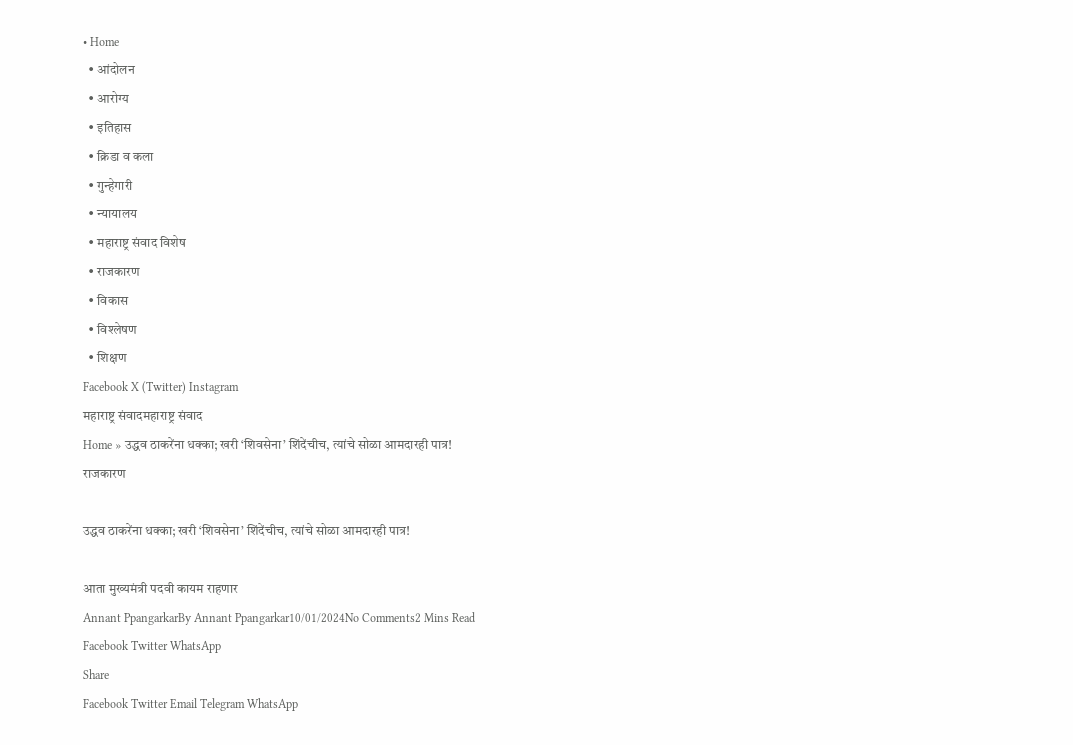• Home
  • आंदोलन
  • आरोग्य
  • इतिहास
  • क्रिडा व कला
  • गुन्हेगारी
  • न्यायालय
  • महाराष्ट्र संवाद विशेष
  • राजकारण
  • विकास
  • विश्लेषण
  • शिक्षण
Facebook X (Twitter) Instagram
महाराष्ट्र संवादमहाराष्ट्र संवाद
Home » उद्धव ठाकरेंना धक्का; खरी ‘शिवसेना’ शिंदेंचीच, त्यांचे सोळा आमदारही पात्र!
राजकारण

उद्धव ठाकरेंना धक्का; खरी ‘शिवसेना’ शिंदेंचीच, त्यांचे सोळा आमदारही पात्र!

आता मुख्यमंत्री पदवी कायम राहणार
Annant PpangarkarBy Annant Ppangarkar10/01/2024No Comments2 Mins Read
Facebook Twitter WhatsApp
Share
Facebook Twitter Email Telegram WhatsApp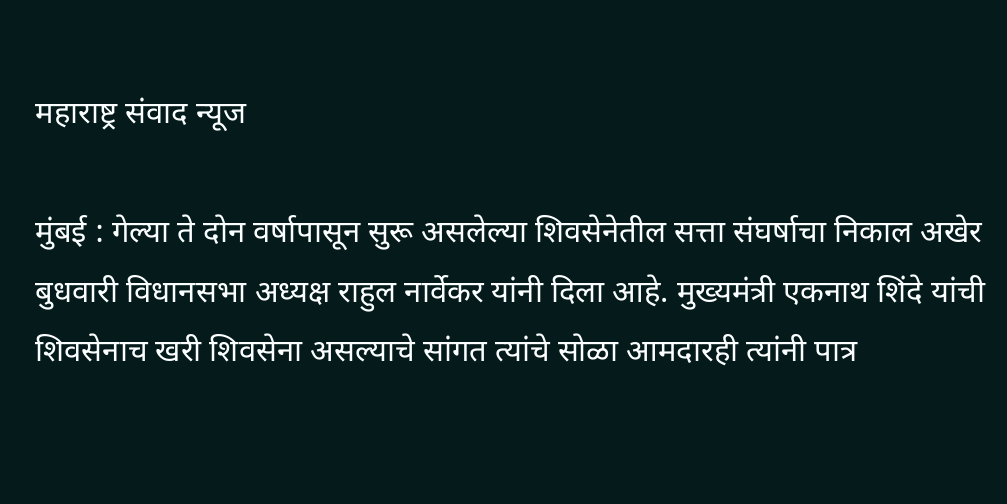महाराष्ट्र संवाद न्यूज

मुंबई : गेल्या ते दोन वर्षापासून सुरू असलेल्या शिवसेनेतील सत्ता संघर्षाचा निकाल अखेर बुधवारी विधानसभा अध्यक्ष राहुल नार्वेकर यांनी दिला आहे. मुख्यमंत्री एकनाथ शिंदे यांची शिवसेनाच खरी शिवसेना असल्याचे सांगत त्यांचे सोळा आमदारही त्यांनी पात्र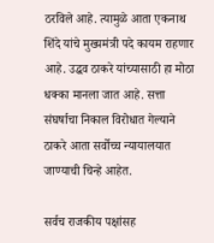ठरविले आहे. त्यामुळे आता एकनाथ शिंदे यांचे मुख्यमंत्री पदे कायम राहणार आहे. उद्धव ठाकरे यांच्यासाठी हा मोठा धक्का मानला जात आहे. सत्ता संघर्षाचा निकाल विरोधात गेल्याने ठाकरे आता सर्वोच्च न्यायालयात जाण्याची चिन्हे आहेत.

सर्वच राजकीय पक्षांसह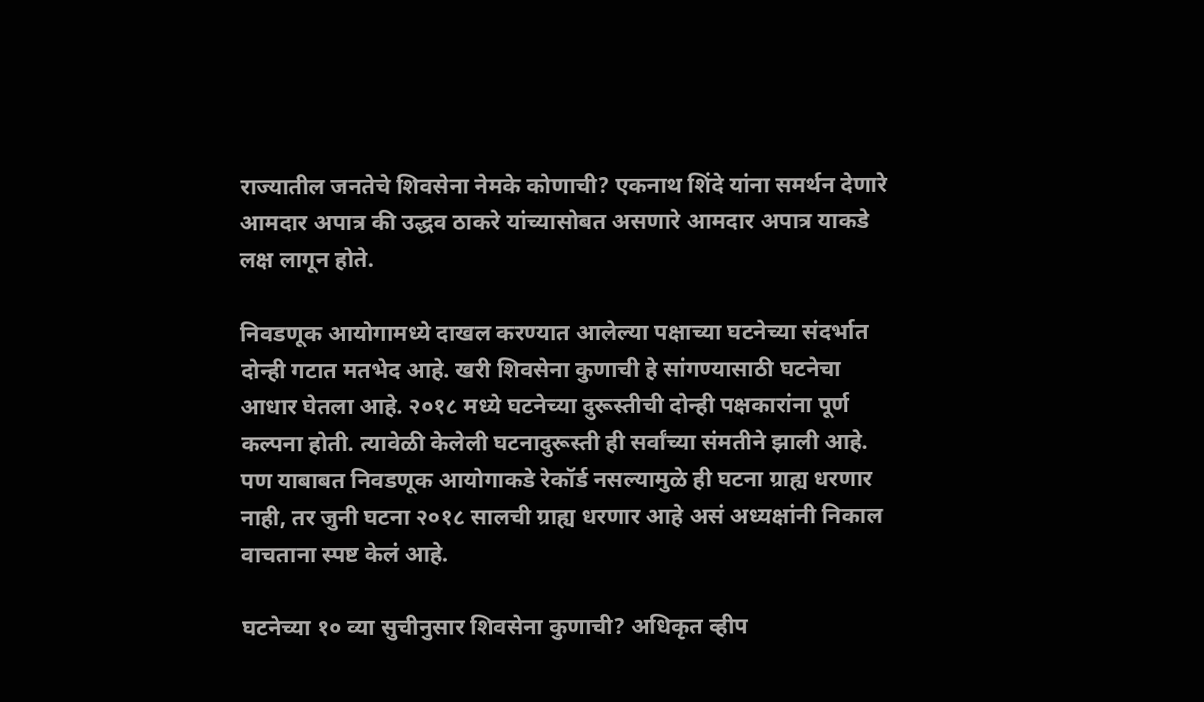राज्यातील जनतेचे शिवसेना नेमके कोणाची? एकनाथ शिंदे यांना समर्थन देणारे आमदार अपात्र की उद्धव ठाकरे यांच्यासोबत असणारे आमदार अपात्र याकडे लक्ष लागून होते.

निवडणूक आयोगामध्ये दाखल करण्यात आलेल्या पक्षाच्या घटनेच्या संदर्भात दोन्ही गटात मतभेद आहे. खरी शिवसेना कुणाची हे सांगण्यासाठी घटनेचा आधार घेतला आहे. २०१८ मध्ये घटनेच्या दुरूस्तीची दोन्ही पक्षकारांना पूर्ण कल्पना होती. त्यावेळी केलेली घटनादुरूस्ती ही सर्वांच्या संमतीने झाली आहे. पण याबाबत निवडणूक आयोगाकडे रेकॉर्ड नसल्यामुळे ही घटना ग्राह्य धरणार नाही, तर जुनी घटना २०१८ सालची ग्राह्य धरणार आहे असं अध्यक्षांनी निकाल वाचताना स्पष्ट केलं आहे.

घटनेच्या १० व्या सुचीनुसार शिवसेना कुणाची? अधिकृत व्हीप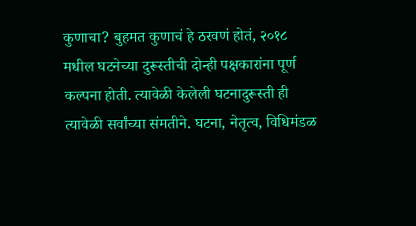कुणाचा? बुहमत कुणाचं हे ठरवणं होतं, २०१८ मधील घटनेच्या दुरूस्तीची दोन्ही पक्षकारांना पूर्ण कल्पना होती. त्यावेळी केलेली घटनादुरूस्ती ही त्यावेळी सर्वांच्या संमतीने. घटना, नेतृत्व, विधिमंडळ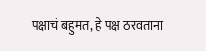पक्षाचं बहुमत, हे पक्ष ठरवताना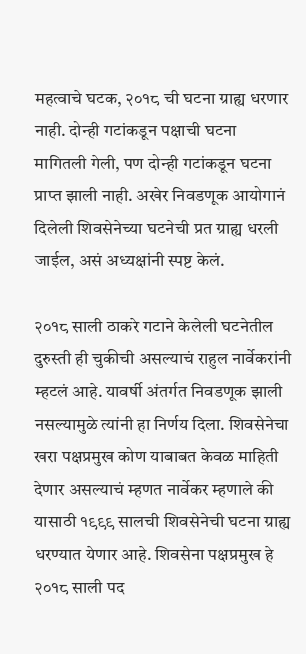महत्वाचे घटक, २०१८ ची घटना ग्राह्य धरणार नाही. दोन्ही गटांकडून पक्षाची घटना मागितली गेली, पण दोन्ही गटांकडून घटना प्राप्त झाली नाही. अखेर निवडणूक आयोगानं दिलेली शिवसेनेच्या घटनेची प्रत ग्राह्य धरली जाईल, असं अध्यक्षांनी स्पष्ट केलं.

२०१८ साली ठाकरे गटाने केलेली घटनेतील दुरुस्ती ही चुकीची असल्याचं राहुल नार्वेकरांनी म्हटलं आहे. यावर्षी अंतर्गत निवडणूक झाली नसल्यामुळे त्यांनी हा निर्णय दिला. शिवसेनेचा खरा पक्षप्रमुख कोण याबाबत केवळ माहिती देणार असल्याचं म्हणत नार्वेकर म्हणाले की यासाठी १९९९ सालची शिवसेनेची घटना ग्राह्य धरण्यात येणार आहे. शिवसेना पक्षप्रमुख हे २०१८ साली पद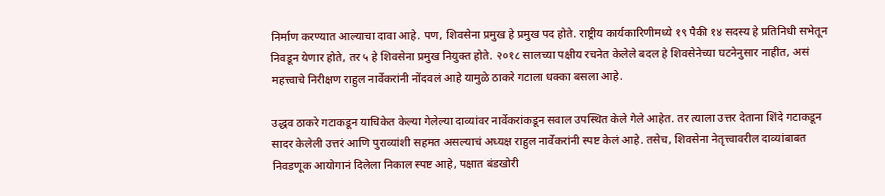निर्माण करण्यात आल्याचा दावा आहे. पण, शिवसेना प्रमुख हे प्रमुख पद होते. राष्ट्रीय कार्यकारिणीमध्ये १९ पैकी १४ सदस्य हे प्रतिनिधी सभेतून निवडून येणार होते, तर ५ हे शिवसेना प्रमुख नियुक्त होते. २०१८ सालच्या पक्षीय रचनेत केलेले बदल हे शिवसेनेच्या घटनेनुसार नाहीत, असं महत्त्वाचे निरीक्षण राहुल नार्वेकरांनी नोंदवलं आहे यामुळे ठाकरे गटाला धक्का बसला आहे.

उद्धव ठाकरे गटाकडून याचिकेत केल्या गेलेल्या दाव्यांवर नार्वेकरांकडून सवाल उपस्थित केले गेले आहेत. तर त्याला उत्तर देताना शिंदे गटाकडून सादर केलेली उत्तरं आणि पुराव्यांशी सहमत असल्याचं अध्यक्ष राहुल नार्वेकरांनी स्पष्ट केलं आहे. तसेच, शिवसेना नेतृत्त्वावरील दाव्यांबाबत निवडणूक आयोगानं दिलेला निकाल स्पष्ट आहे, पक्षात बंडखोरी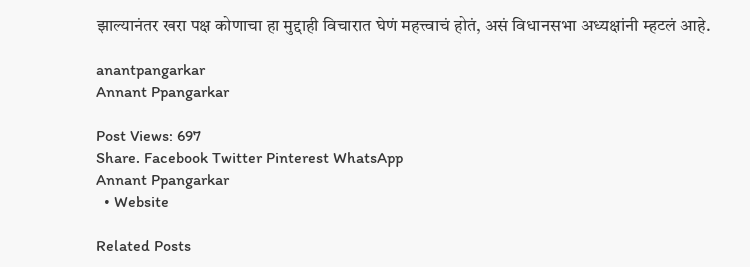झाल्यानंतर खरा पक्ष कोणाचा हा मुद्दाही विचारात घेणं महत्त्वाचं होतं, असं विधानसभा अध्यक्षांनी म्हटलं आहे.

anantpangarkar
Annant Ppangarkar

Post Views: 697
Share. Facebook Twitter Pinterest WhatsApp
Annant Ppangarkar
  • Website

Related Posts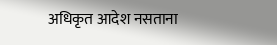अधिकृत आदेश नसताना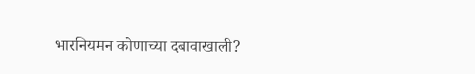भारनियमन कोणाच्या दबावाखाली?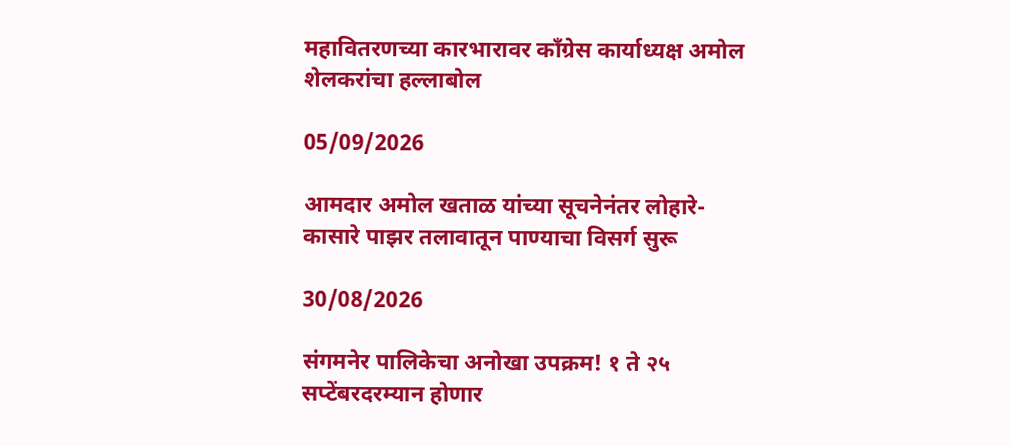महावितरणच्या कारभारावर काँग्रेस कार्याध्यक्ष अमोल शेलकरांचा हल्लाबोल

05/09/2026

आमदार अमोल खताळ यांच्या सूचनेनंतर लोहारे-कासारे पाझर तलावातून पाण्याचा विसर्ग सुरू

30/08/2026

संगमनेर पालिकेचा अनोखा उपक्रम! १ ते २५ सप्टेंबरदरम्यान होणार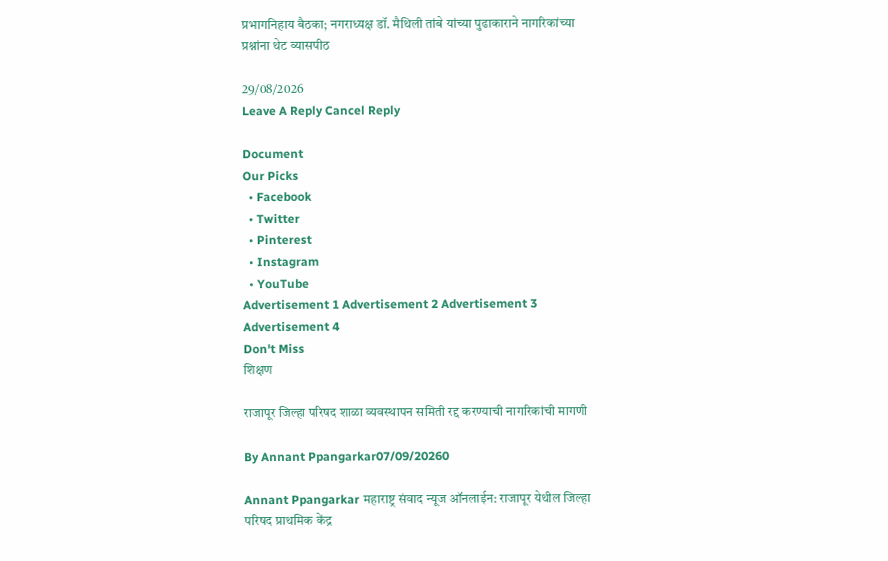प्रभागनिहाय बैठका; नगराध्यक्ष डॉ. मैथिली तांबे यांच्या पुढाकाराने नागरिकांच्या प्रश्नांना थेट व्यासपीठ

29/08/2026
Leave A Reply Cancel Reply

Document
Our Picks
  • Facebook
  • Twitter
  • Pinterest
  • Instagram
  • YouTube
Advertisement 1 Advertisement 2 Advertisement 3 Advertisement 4
Don't Miss
शिक्षण

राजापूर जिल्हा परिषद शाळा व्यवस्थापन समिती रद्द करण्याची नागरिकांची मागणी

By Annant Ppangarkar07/09/20260

Annant Ppangarkar महाराष्ट्र संवाद न्यूज ऑनलाईन: राजापूर येथील जिल्हा परिषद प्राथमिक केंद्र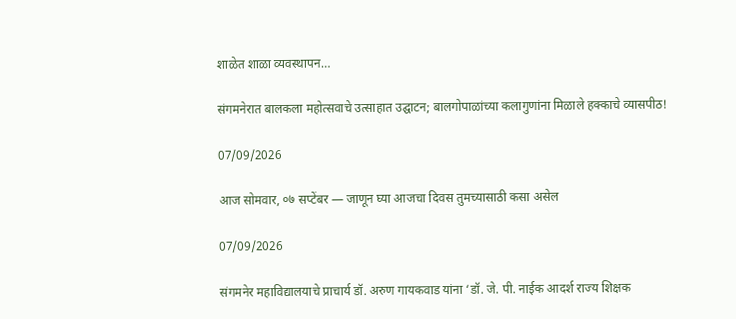शाळेत शाळा व्यवस्थापन…

संगमनेरात बालकला महोत्सवाचे उत्साहात उद्घाटन; बालगोपाळांच्या कलागुणांना मिळाले हक्काचे व्यासपीठ!

07/09/2026

आज सोमवार, ०७ सप्टेंबर — जाणून घ्या आजचा दिवस तुमच्यासाठी कसा असेल

07/09/2026

संगमनेर महाविद्यालयाचे प्राचार्य डॉ. अरुण गायकवाड यांना ‘डॉ. जे. पी. नाईक आदर्श राज्य शिक्षक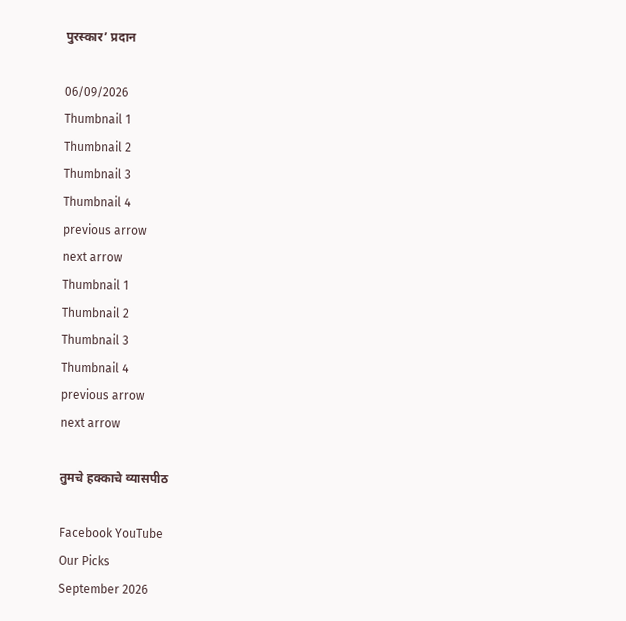पुरस्कार’ प्रदान

06/09/2026
Thumbnail 1
Thumbnail 2
Thumbnail 3
Thumbnail 4
previous arrow
next arrow
Thumbnail 1
Thumbnail 2
Thumbnail 3
Thumbnail 4
previous arrow
next arrow

तुमचे हक्काचे व्यासपीठ

Facebook YouTube
Our Picks
September 2026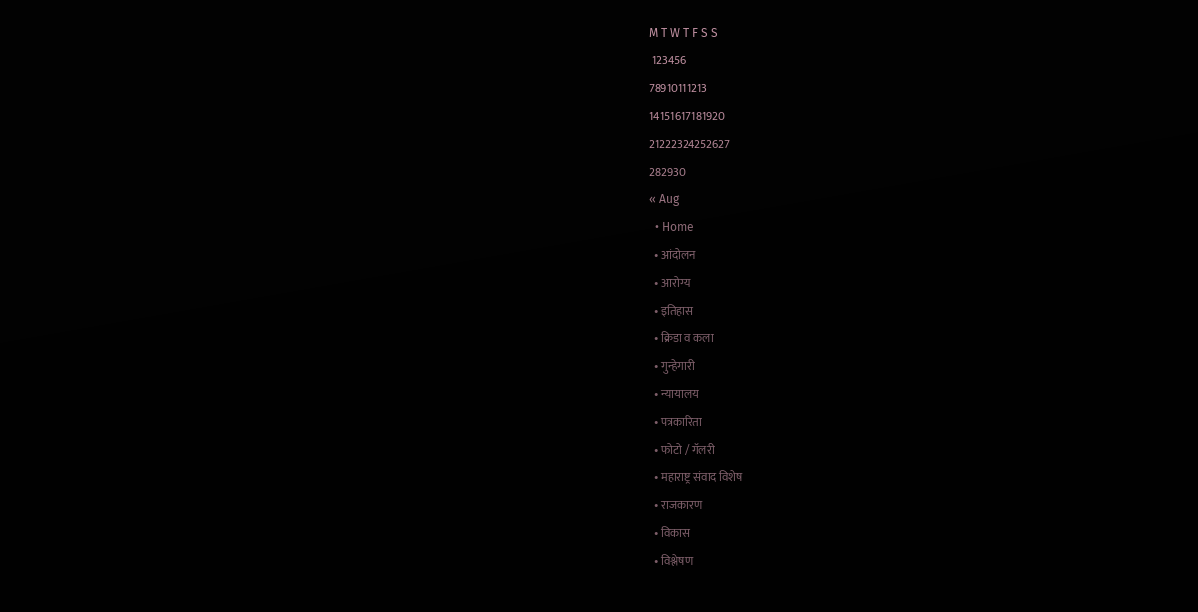M T W T F S S
 123456
78910111213
14151617181920
21222324252627
282930
« Aug
  • Home
  • आंदोलन
  • आरोग्य
  • इतिहास
  • क्रिडा व कला
  • गुन्हेगारी
  • न्यायालय
  • पत्रकारिता
  • फोटो / गॅलरी
  • महाराष्ट्र संवाद विशेष
  • राजकारण
  • विकास
  • विश्लेषण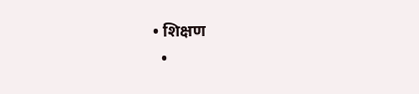• शिक्षण
  •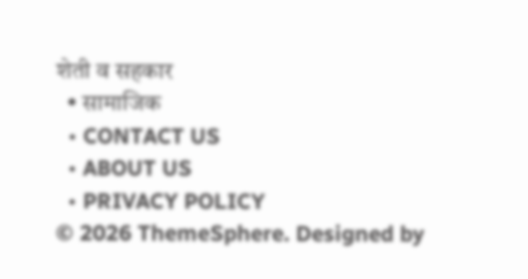शेती व सहकार
  • सामाजिक
  • CONTACT US
  • ABOUT US
  • PRIVACY POLICY
© 2026 ThemeSphere. Designed by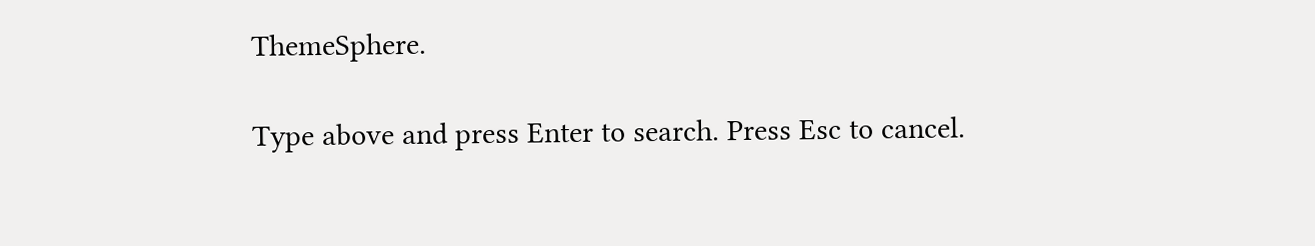ThemeSphere.

Type above and press Enter to search. Press Esc to cancel.